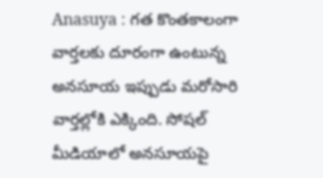Anasuya : గత కొంతకాలంగా వార్తలకు దూరంగా ఉంటున్న అనసూయ ఇప్పుడు మరోసారి వార్తల్లోకి ఎక్కింది. సోషల్ మీడియాలో అనసూయపై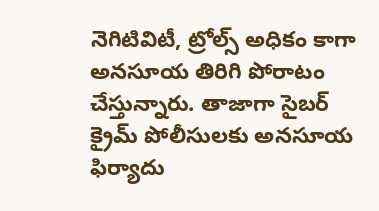నెగిటివిటీ, ట్రోల్స్ అధికం కాగా అనసూయ తిరిగి పోరాటం చేస్తున్నారు. తాజాగా సైబర్ క్రైమ్ పోలీసులకు అనసూయ ఫిర్యాదు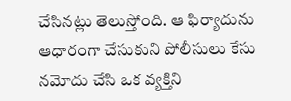చేసినట్లు తెలుస్తోంది. ఆ ఫిర్యాదును ఆధారంగా చేసుకుని పోలీసులు కేసు నమోదు చేసి ఒక వ్యక్తిని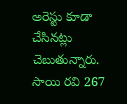అరెస్టు కూడా చేసినట్లు చెబుతున్నారు.
సాయి రవి 267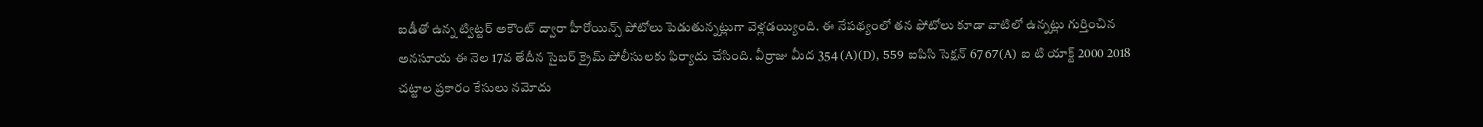ఐడీతో ఉన్న ట్విట్టర్ అకౌంట్ ద్వారా హీరోయిన్స్ పోటోలు పెడుతున్నట్లుగా వెళ్లడయ్యింది. ఈ నేపథ్యంలో తన ఫోటోలు కూడా వాటిలో ఉన్నట్లు గుర్తించిన అనసూయ ఈ నెల 17వ తేదీన సైబర్ క్రైమ్ పోలీసులకు ఫిర్యాదు చేసింది. వీర్రాజు మీద 354 (A)(D), 559 ఐపిసి సెక్షన్ 67 67(A) ఐ టి యాక్ట్ 2000 2018 చట్టాల ప్రకారం కేసులు నమోదు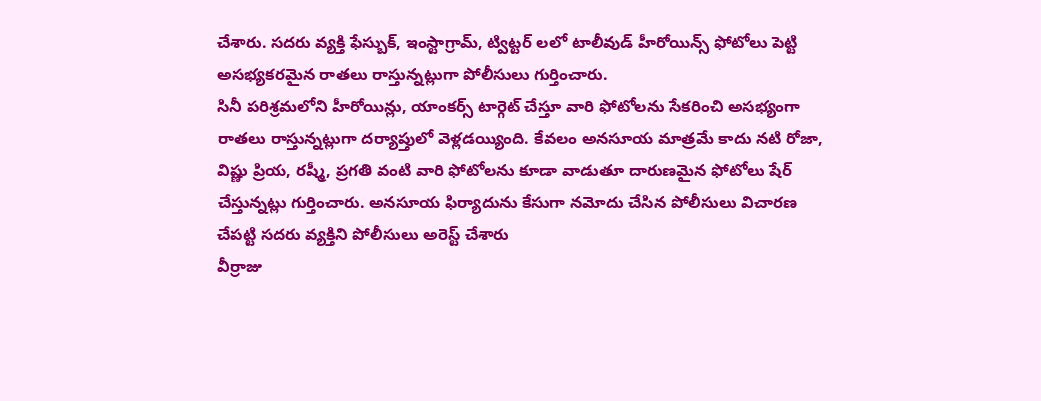చేశారు. సదరు వ్యక్తి ఫేస్బుక్, ఇంస్టాగ్రామ్, ట్విట్టర్ లలో టాలీవుడ్ హీరోయిన్స్ ఫోటోలు పెట్టి అసభ్యకరమైన రాతలు రాస్తున్నట్లుగా పోలీసులు గుర్తించారు.
సినీ పరిశ్రమలోని హీరోయిన్లు, యాంకర్స్ టార్గెట్ చేస్తూ వారి ఫోటోలను సేకరించి అసభ్యంగా రాతలు రాస్తున్నట్లుగా దర్యాప్తులో వెళ్లడయ్యింది. కేవలం అనసూయ మాత్రమే కాదు నటి రోజా, విష్ణు ప్రియ, రష్మీ, ప్రగతి వంటి వారి ఫోటోలను కూడా వాడుతూ దారుణమైన ఫోటోలు షేర్ చేస్తున్నట్లు గుర్తించారు. అనసూయ ఫిర్యాదును కేసుగా నమోదు చేసిన పోలీసులు విచారణ చేపట్టి సదరు వ్యక్తిని పోలీసులు అరెస్ట్ చేశారు
వీర్రాజు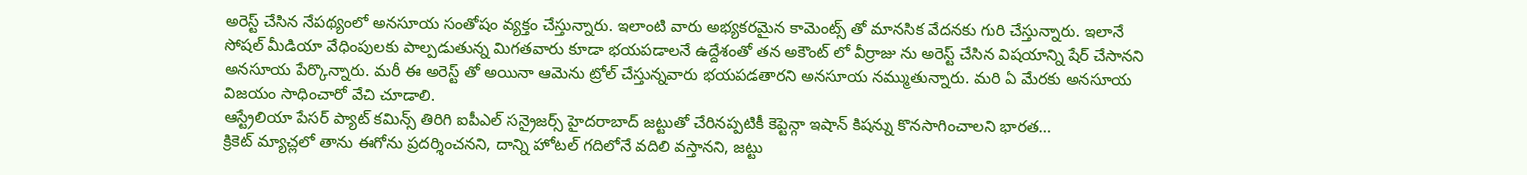అరెస్ట్ చేసిన నేపథ్యంలో అనసూయ సంతోషం వ్యక్తం చేస్తున్నారు. ఇలాంటి వారు అభ్యకరమైన కామెంట్స్ తో మానసిక వేదనకు గురి చేస్తున్నారు. ఇలానే సోషల్ మీడియా వేధింపులకు పాల్పడుతున్న మిగతవారు కూడా భయపడాలనే ఉద్దేశంతో తన అకౌంట్ లో వీర్రాజు ను అరెస్ట్ చేసిన విషయాన్ని షేర్ చేసానని అనసూయ పేర్కొన్నారు. మరీ ఈ అరెస్ట్ తో అయినా ఆమెను ట్రోల్ చేస్తున్నవారు భయపడతారని అనసూయ నమ్ముతున్నారు. మరి ఏ మేరకు అనసూయ విజయం సాధించారో వేచి చూడాలి.
ఆస్ట్రేలియా పేసర్ ప్యాట్ కమిన్స్ తిరిగి ఐపీఎల్ సన్రైజర్స్ హైదరాబాద్ జట్టుతో చేరినప్పటికీ కెప్టెన్గా ఇషాన్ కిషన్ను కొనసాగించాలని భారత…
క్రికెట్ మ్యాచ్లలో తాను ఈగోను ప్రదర్శించనని, దాన్ని హోటల్ గదిలోనే వదిలి వస్తానని, జట్టు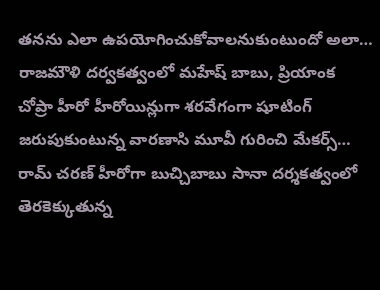తనను ఎలా ఉపయోగించుకోవాలనుకుంటుందో అలా…
రాజమౌళి దర్వకత్వంలో మహేష్ బాబు, ప్రియాంక చోప్రా హీరో హీరోయిన్లుగా శరవేగంగా షూటింగ్ జరుపుకుంటున్న వారణాసి మూవీ గురించి మేకర్స్…
రామ్ చరణ్ హీరోగా బుచ్చిబాబు సానా దర్శకత్వంలో తెరకెక్కుతున్న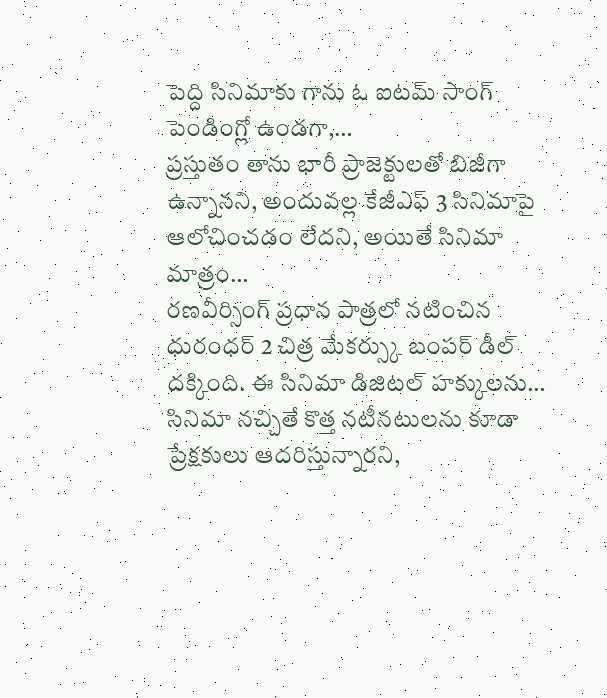పెద్ది సినిమాకు గాను ఓ ఐటమ్ సాంగ్ పెండింగ్లో ఉండగా,…
ప్రస్తుతం తాను భారీ ప్రాజెక్టులతో బిజీగా ఉన్నానని, అందువల్ల కేజీఎఫ్ 3 సినిమాపై ఆలోచించడం లేదని, అయితే సినిమా మాత్రం…
రణవీర్సింగ్ ప్రధాన పాత్రలో నటించిన ధురంధర్ 2 చిత్ర మేకర్స్కు బంపర్ డీల్ దక్కింది. ఈ సినిమా డిజిటల్ హక్కులను…
సినిమా నచ్చితే కొత్త నటీనటులను కూడా ప్రేక్షకులు ఆదరిస్తున్నారని,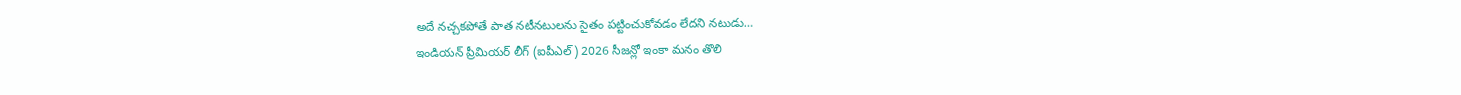అదే నచ్చకపోతే పాత నటీనటులను సైతం పట్టించుకోవడం లేదని నటుడు…
ఇండియన్ ప్రీమియర్ లీగ్ (ఐపీఎల్) 2026 సీజన్లో ఇంకా మనం తొలి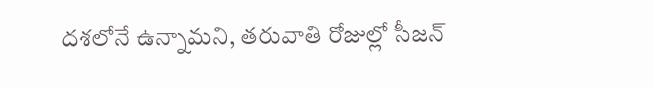దశలోనే ఉన్నామని, తరువాతి రోజుల్లో సీజన్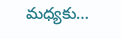మధ్యకు…